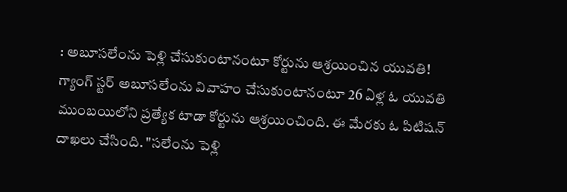: అబూసలేంను పెళ్లి చేసుకుంటానంటూ కోర్టును ఆశ్రయించిన యువతి!
గ్యాంగ్ స్టర్ అబూసలేంను వివాహం చేసుకుంటానంటూ 26 ఏళ్ల ఓ యువతి ముంబయిలోని ప్రత్యేక టాడా కోర్టును ఆశ్రయించింది. ఈ మేరకు ఓ పిటిషన్ దాఖలు చేసింది. "సలేంను పెళ్లి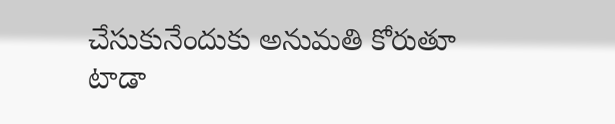చేసుకునేందుకు అనుమతి కోరుతూ టాడా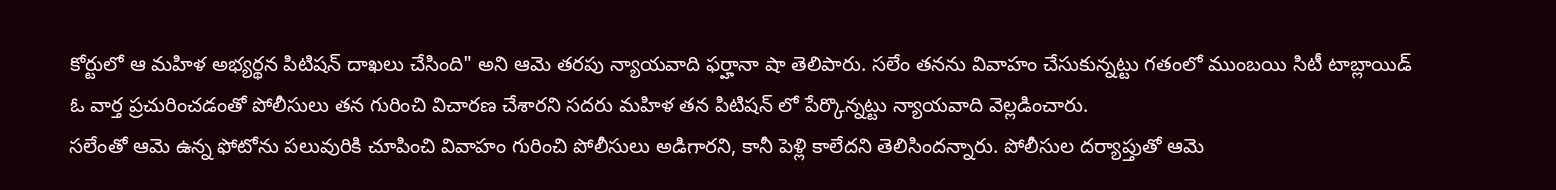కోర్టులో ఆ మహిళ అభ్యర్థన పిటిషన్ దాఖలు చేసింది" అని ఆమె తరపు న్యాయవాది ఫర్హానా షా తెలిపారు. సలేం తనను వివాహం చేసుకున్నట్టు గతంలో ముంబయి సిటీ టాబ్లాయిడ్ ఓ వార్త ప్రచురించడంతో పోలీసులు తన గురించి విచారణ చేశారని సదరు మహిళ తన పిటిషన్ లో పేర్కొన్నట్టు న్యాయవాది వెల్లడించారు.
సలేంతో ఆమె ఉన్న ఫోటోను పలువురికి చూపించి వివాహం గురించి పోలీసులు అడిగారని, కానీ పెళ్లి కాలేదని తెలిసిందన్నారు. పోలీసుల దర్యాప్తుతో ఆమె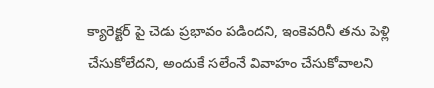క్యారెక్టర్ పై చెడు ప్రభావం పడిందని, ఇంకెవరినీ తను పెళ్లి చేసుకోలేదని, అందుకే సలేంనే వివాహం చేసుకోవాలని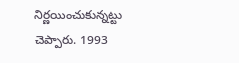నిర్ణయించుకున్నట్టు చెప్పారు. 1993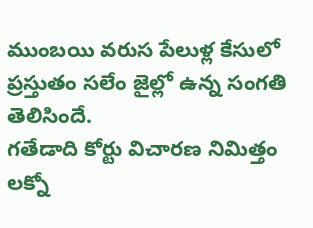ముంబయి వరుస పేలుళ్ల కేసులో ప్రస్తుతం సలేం జైల్లో ఉన్న సంగతి తెలిసిందే.
గతేడాది కోర్టు విచారణ నిమిత్తం లక్నో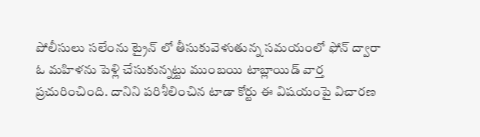పోలీసులు సలేంను ట్రైన్ లో తీసుకువెళుతున్న సమయంలో ఫోన్ ద్వారా ఓ మహిళను పెళ్లి చేసుకున్నట్టు ముంబయి టాబ్లాయిడ్ వార్త ప్రచురించింది. దానిని పరిశీలించిన టాడా కోర్టు ఈ విషయంపై విచారణ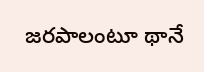జరపాలంటూ థానే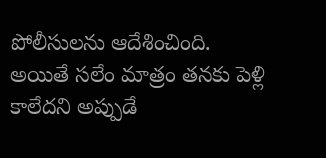పోలీసులను ఆదేశించింది. అయితే సలేం మాత్రం తనకు పెళ్లి కాలేదని అప్పుడే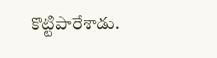కొట్టిపారేశాడు.